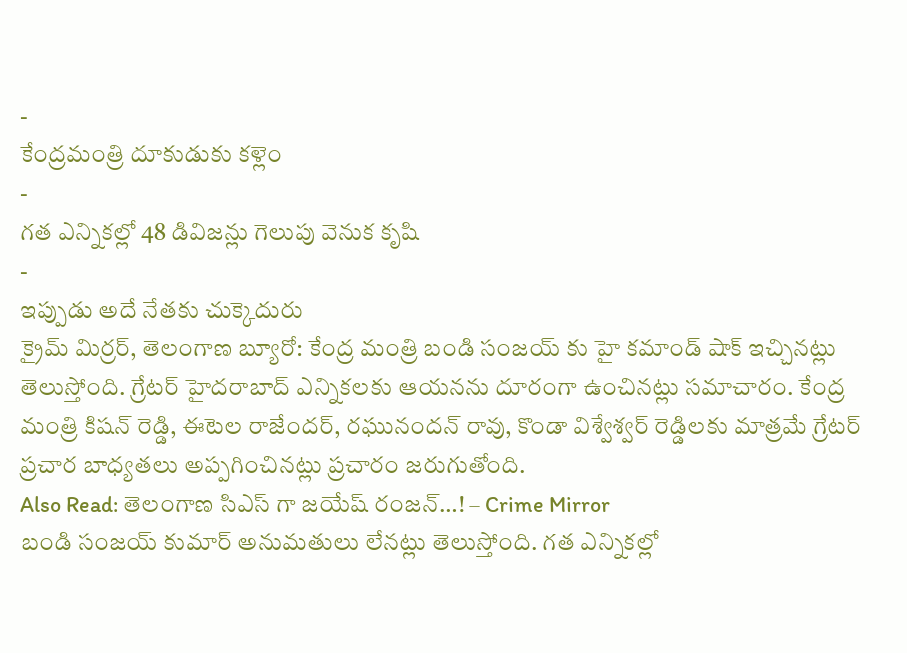-
కేంద్రమంత్రి దూకుడుకు కళ్లెం
-
గత ఎన్నికల్లో 48 డివిజన్లు గెలుపు వెనుక కృషి
-
ఇప్పుడు అదే నేతకు చుక్కెదురు
క్రైమ్ మిర్రర్, తెలంగాణ బ్యూరో: కేంద్ర మంత్రి బండి సంజయ్ కు హై కమాండ్ షాక్ ఇచ్చినట్లు తెలుస్తోంది. గ్రేటర్ హైదరాబాద్ ఎన్నికలకు ఆయనను దూరంగా ఉంచినట్లు సమాచారం. కేంద్ర మంత్రి కిషన్ రెడ్డి, ఈటెల రాజేందర్, రఘునందన్ రావు, కొండా విశ్వేశ్వర్ రెడ్డిలకు మాత్రమే గ్రేటర్ ప్రచార బాధ్యతలు అప్పగించినట్లు ప్రచారం జరుగుతోంది.
Also Read: తెలంగాణ సిఎస్ గా జయేష్ రంజన్…! – Crime Mirror
బండి సంజయ్ కుమార్ అనుమతులు లేనట్లు తెలుస్తోంది. గత ఎన్నికల్లో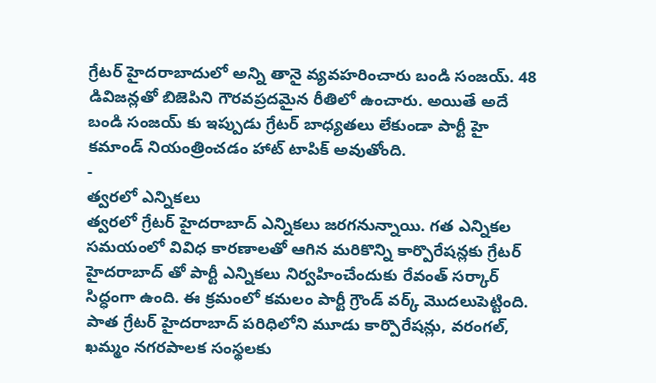గ్రేటర్ హైదరాబాదులో అన్ని తానై వ్యవహరించారు బండి సంజయ్. 48 డివిజన్లతో బిజెపిని గౌరవప్రదమైన రీతిలో ఉంచారు. అయితే అదే బండి సంజయ్ కు ఇప్పుడు గ్రేటర్ బాధ్యతలు లేకుండా పార్టీ హై కమాండ్ నియంత్రించడం హాట్ టాపిక్ అవుతోంది.
-
త్వరలో ఎన్నికలు
త్వరలో గ్రేటర్ హైదరాబాద్ ఎన్నికలు జరగనున్నాయి. గత ఎన్నికల సమయంలో వివిధ కారణాలతో ఆగిన మరికొన్ని కార్పొరేషన్లకు గ్రేటర్ హైదరాబాద్ తో పార్టీ ఎన్నికలు నిర్వహించేందుకు రేవంత్ సర్కార్ సిద్ధంగా ఉంది. ఈ క్రమంలో కమలం పార్టీ గ్రౌండ్ వర్క్ మొదలుపెట్టింది. పాత గ్రేటర్ హైదరాబాద్ పరిధిలోని మూడు కార్పొరేషన్లు, వరంగల్, ఖమ్మం నగరపాలక సంస్థలకు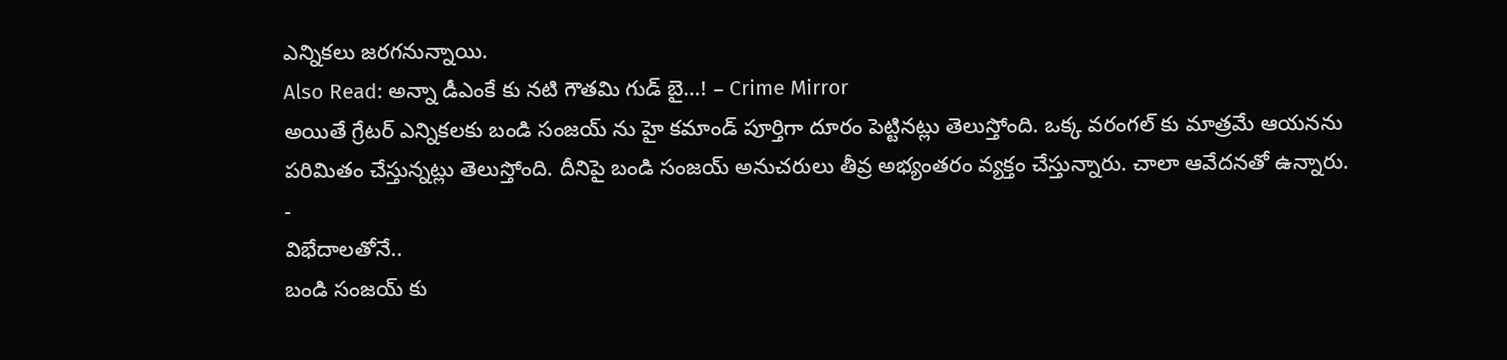ఎన్నికలు జరగనున్నాయి.
Also Read: అన్నా డీఎంకే కు నటి గౌతమి గుడ్ బై…! – Crime Mirror
అయితే గ్రేటర్ ఎన్నికలకు బండి సంజయ్ ను హై కమాండ్ పూర్తిగా దూరం పెట్టినట్లు తెలుస్తోంది. ఒక్క వరంగల్ కు మాత్రమే ఆయనను పరిమితం చేస్తున్నట్లు తెలుస్తోంది. దీనిపై బండి సంజయ్ అనుచరులు తీవ్ర అభ్యంతరం వ్యక్తం చేస్తున్నారు. చాలా ఆవేదనతో ఉన్నారు.
-
విభేదాలతోనే..
బండి సంజయ్ కు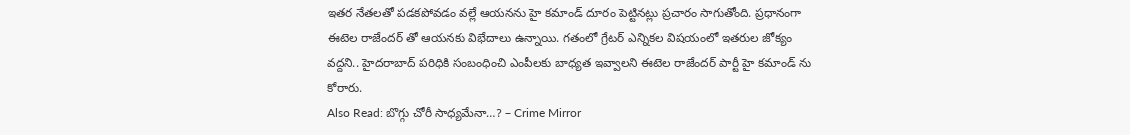ఇతర నేతలతో పడకపోవడం వల్లే ఆయనను హై కమాండ్ దూరం పెట్టినట్లు ప్రచారం సాగుతోంది. ప్రధానంగా ఈటెల రాజేందర్ తో ఆయనకు విభేదాలు ఉన్నాయి. గతంలో గ్రేటర్ ఎన్నికల విషయంలో ఇతరుల జోక్యం వద్దని.. హైదరాబాద్ పరిధికి సంబంధించి ఎంపీలకు బాధ్యత ఇవ్వాలని ఈటెల రాజేందర్ పార్టీ హై కమాండ్ ను కోరారు.
Also Read: బొగ్గు చోరీ సాధ్యమేనా…? – Crime Mirror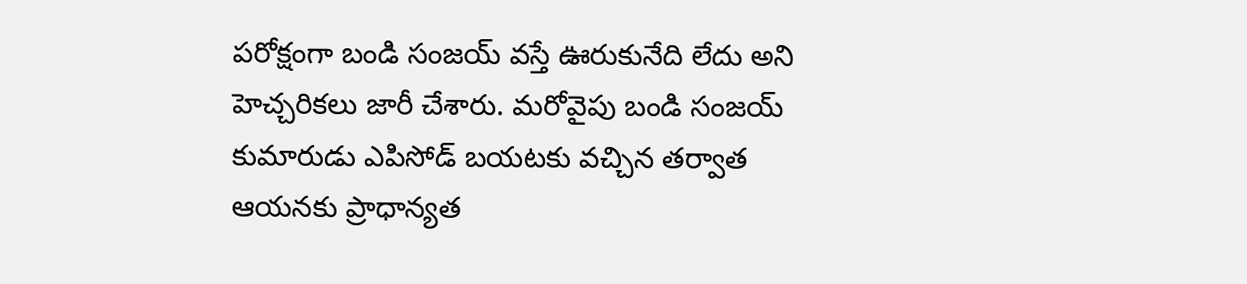పరోక్షంగా బండి సంజయ్ వస్తే ఊరుకునేది లేదు అని హెచ్చరికలు జారీ చేశారు. మరోవైపు బండి సంజయ్ కుమారుడు ఎపిసోడ్ బయటకు వచ్చిన తర్వాత ఆయనకు ప్రాధాన్యత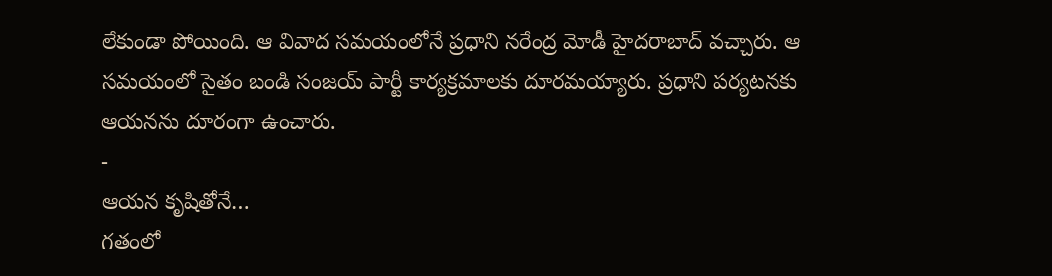లేకుండా పోయింది. ఆ వివాద సమయంలోనే ప్రధాని నరేంద్ర మోడీ హైదరాబాద్ వచ్చారు. ఆ సమయంలో సైతం బండి సంజయ్ పార్టీ కార్యక్రమాలకు దూరమయ్యారు. ప్రధాని పర్యటనకు ఆయనను దూరంగా ఉంచారు.
-
ఆయన కృషితోనే…
గతంలో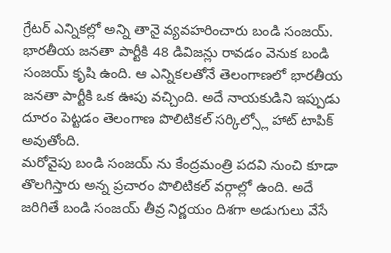గ్రేటర్ ఎన్నికల్లో అన్ని తానై వ్యవహరించారు బండి సంజయ్. భారతీయ జనతా పార్టీకి 48 డివిజన్లు రావడం వెనుక బండి సంజయ్ కృషి ఉంది. ఆ ఎన్నికలతోనే తెలంగాణలో భారతీయ జనతా పార్టీకి ఒక ఊపు వచ్చింది. అదే నాయకుడిని ఇప్పుడు దూరం పెట్టడం తెలంగాణ పొలిటికల్ సర్కిల్స్లో హాట్ టాపిక్ అవుతోంది.
మరోవైపు బండి సంజయ్ ను కేంద్రమంత్రి పదవి నుంచి కూడా తొలగిస్తారు అన్న ప్రచారం పొలిటికల్ వర్గాల్లో ఉంది. అదే జరిగితే బండి సంజయ్ తీవ్ర నిర్ణయం దిశగా అడుగులు వేసే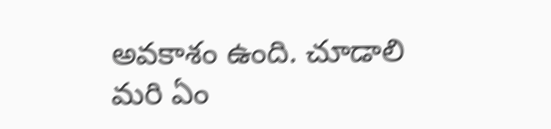అవకాశం ఉంది. చూడాలి మరి ఏం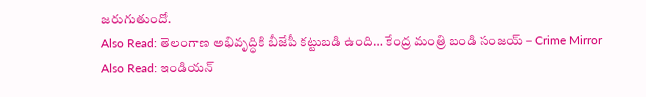జరుగుతుందో.
Also Read: తెలంగాణ అభివృద్ధికి బీజేపీ కట్టుబడి ఉంది… కేంద్ర మంత్రి బండి సంజయ్ – Crime Mirror
Also Read: ఇండియన్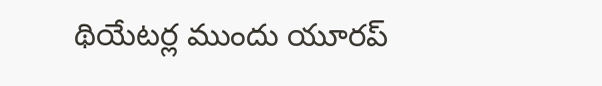థియేటర్ల ముందు యూరప్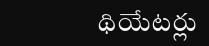థియేటర్లు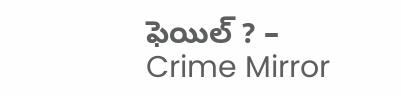ఫెయిల్ ? – Crime Mirror